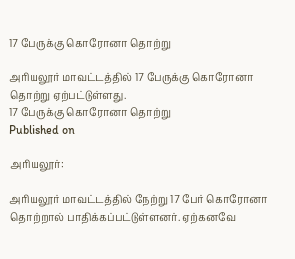17 பேருக்கு கொரோனா தொற்று

அரியலூர் மாவட்டத்தில் 17 பேருக்கு கொரோனா தொற்று ஏற்பட்டுள்ளது.
17 பேருக்கு கொரோனா தொற்று
Published on

அரியலூர்:

அரியலூர் மாவட்டத்தில் நேற்று 17 பேர் கொரோனா தொற்றால் பாதிக்கப்பட்டுள்ளனர். ஏற்கனவே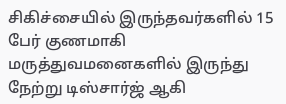சிகிச்சையில் இருந்தவர்களில் 15 பேர் குணமாகி மருத்துவமனைகளில் இருந்து நேற்று டிஸ்சார்ஜ் ஆகி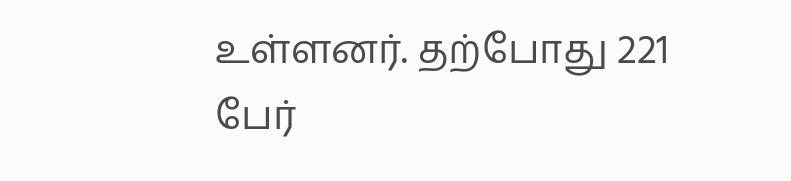உள்ளனர். தற்போது 221 பேர்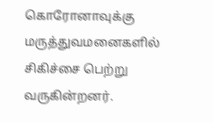கொரோனாவுக்கு மருத்துவமனைகளில் சிகிச்சை பெற்று வருகின்றனர்.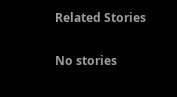Related Stories

No stories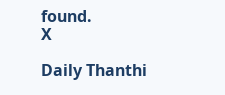found.
X

Daily Thanthi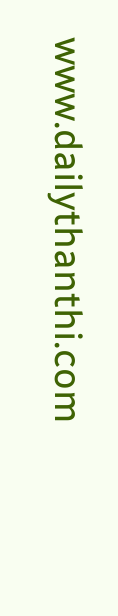www.dailythanthi.com